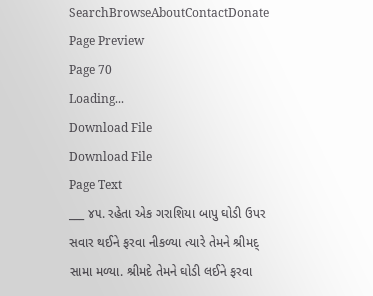SearchBrowseAboutContactDonate
Page Preview
Page 70
Loading...
Download File
Download File
Page Text
___ ૪૫. રહેતા એક ગરાશિયા બાપુ ઘોડી ઉપર સવાર થઈને ફરવા નીકળ્યા ત્યારે તેમને શ્રીમદ્ સામા મળ્યા. શ્રીમદે તેમને ઘોડી લઈને ફરવા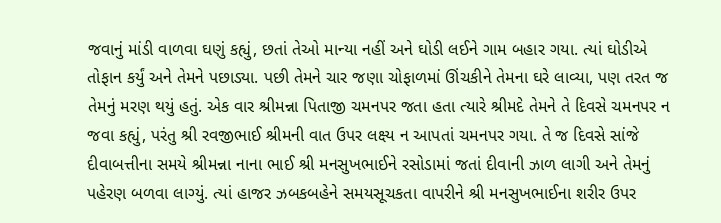જવાનું માંડી વાળવા ઘણું કહ્યું, છતાં તેઓ માન્યા નહીં અને ઘોડી લઈને ગામ બહાર ગયા. ત્યાં ઘોડીએ તોફાન કર્યું અને તેમને પછાડ્યા. પછી તેમને ચાર જણા ચોફાળમાં ઊંચકીને તેમના ઘરે લાવ્યા, પણ તરત જ તેમનું મરણ થયું હતું. એક વાર શ્રીમન્ના પિતાજી ચમનપર જતા હતા ત્યારે શ્રીમદે તેમને તે દિવસે ચમનપર ન જવા કહ્યું, પરંતુ શ્રી રવજીભાઈ શ્રીમની વાત ઉપર લક્ષ્ય ન આપતાં ચમનપર ગયા. તે જ દિવસે સાંજે દીવાબત્તીના સમયે શ્રીમન્ના નાના ભાઈ શ્રી મનસુખભાઈને રસોડામાં જતાં દીવાની ઝાળ લાગી અને તેમનું પહેરણ બળવા લાગ્યું. ત્યાં હાજર ઝબકબહેને સમયસૂચકતા વાપરીને શ્રી મનસુખભાઈના શરીર ઉપર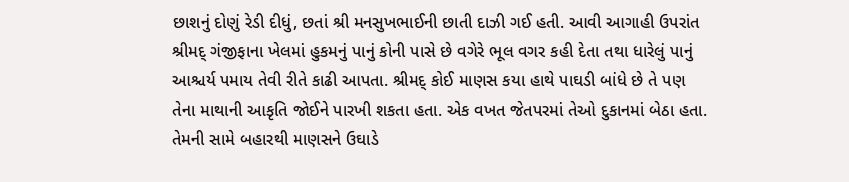છાશનું દોણું રેડી દીધું, છતાં શ્રી મનસુખભાઈની છાતી દાઝી ગઈ હતી. આવી આગાહી ઉપરાંત શ્રીમદ્ ગંજીફાના ખેલમાં હુકમનું પાનું કોની પાસે છે વગેરે ભૂલ વગર કહી દેતા તથા ધારેલું પાનું આશ્ચર્ય પમાય તેવી રીતે કાઢી આપતા. શ્રીમદ્ કોઈ માણસ કયા હાથે પાઘડી બાંધે છે તે પણ તેના માથાની આકૃતિ જોઈને પારખી શકતા હતા. એક વખત જેતપરમાં તેઓ દુકાનમાં બેઠા હતા. તેમની સામે બહારથી માણસને ઉઘાડે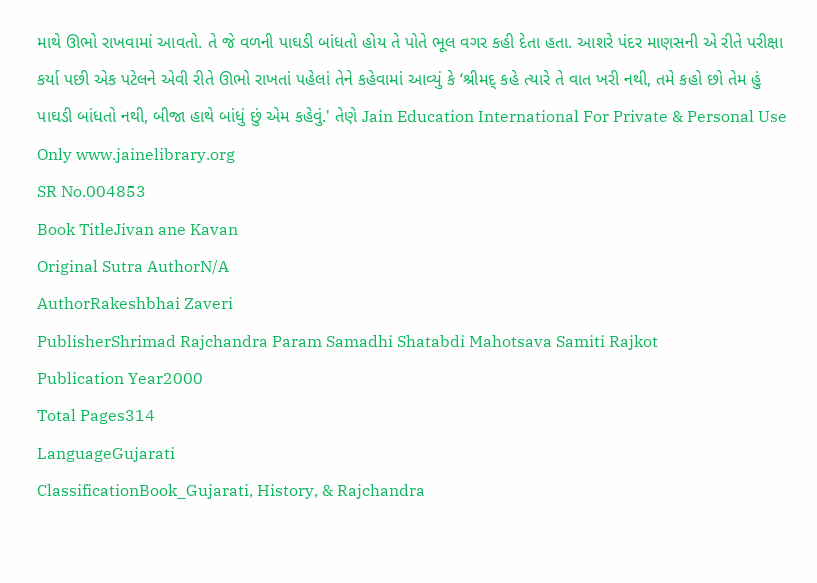માથે ઊભો રાખવામાં આવતો. તે જે વળની પાઘડી બાંધતો હોય તે પોતે ભૂલ વગર કહી દેતા હતા. આશરે પંદર માણસની એ રીતે પરીક્ષા કર્યા પછી એક પટેલને એવી રીતે ઊભો રાખતાં પહેલાં તેને કહેવામાં આવ્યું કે ‘શ્રીમદ્ કહે ત્યારે તે વાત ખરી નથી, તમે કહો છો તેમ હું પાઘડી બાંધતો નથી, બીજા હાથે બાંધું છું એમ કહેવું.' તેણે Jain Education International For Private & Personal Use Only www.jainelibrary.org
SR No.004853
Book TitleJivan ane Kavan
Original Sutra AuthorN/A
AuthorRakeshbhai Zaveri
PublisherShrimad Rajchandra Param Samadhi Shatabdi Mahotsava Samiti Rajkot
Publication Year2000
Total Pages314
LanguageGujarati
ClassificationBook_Gujarati, History, & Rajchandra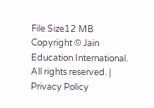File Size12 MB
Copyright © Jain Education International. All rights reserved. | Privacy Policy